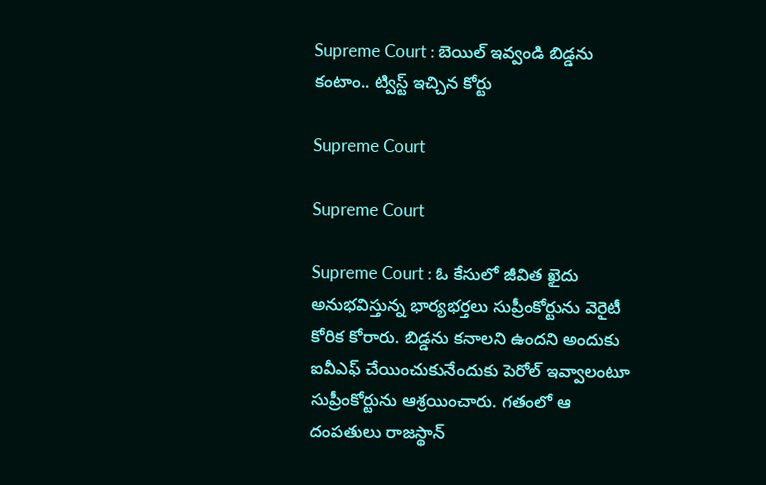Supreme Court : బెయిల్ ఇవ్వండి బిడ్డను కంటాం.. ట్విస్ట్ ఇచ్చిన కోర్టు

Supreme Court

Supreme Court

Supreme Court : ఓ కేసులో జీవిత ఖైదు అనుభవిస్తున్న భార్యభర్తలు సుప్రీంకోర్టును వెరైటీ కోరిక కోరారు. బిడ్డను కనాలని ఉందని అందుకు ఐవీఎఫ్‌ చేయించుకునేందుకు పెరోల్‌ ఇవ్వాలంటూ సుప్రీంకోర్టును ఆశ్రయించారు. గతంలో ఆ దంపతులు రాజస్థాన్‌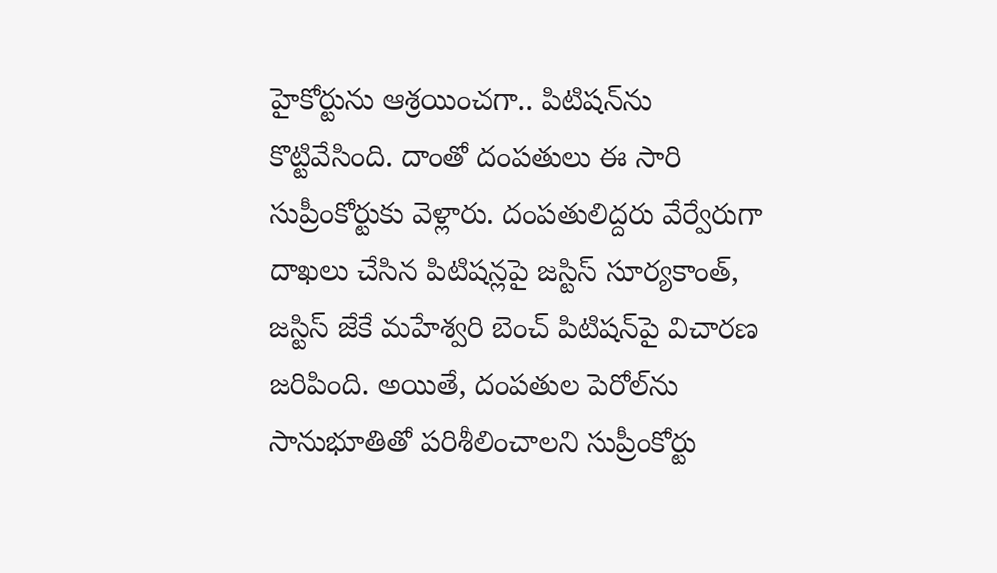హైకోర్టును ఆశ్రయించగా.. పిటిషన్‌ను కొట్టివేసింది. దాంతో దంపతులు ఈ సారి సుప్రీంకోర్టుకు వెళ్లారు. దంపతులిద్దరు వేర్వేరుగా దాఖలు చేసిన పిటిషన్లపై జస్టిస్‌ సూర్యకాంత్, జస్టిస్‌ జేకే మహేశ్వరి బెంచ్‌ పిటిషన్‌పై విచారణ జరిపింది. అయితే, దంపతుల పెరోల్‌ను సానుభూతితో పరిశీలించాలని సుప్రీంకోర్టు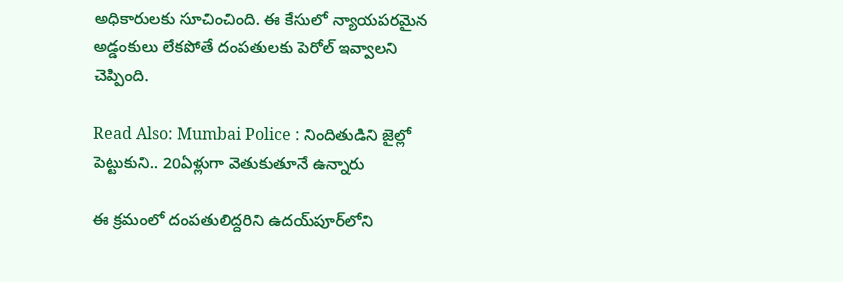అధికారులకు సూచించింది. ఈ కేసులో న్యాయపరమైన అడ్డంకులు లేకపోతే దంపతులకు పెరోల్‌ ఇవ్వాలని చెప్పింది.

Read Also: Mumbai Police : నిందితుడిని జైల్లో పెట్టుకుని.. 20ఏళ్లుగా వెతుకుతూనే ఉన్నారు

ఈ క్రమంలో దంపతులిద్దరిని ఉదయ్‌పూర్‌లోని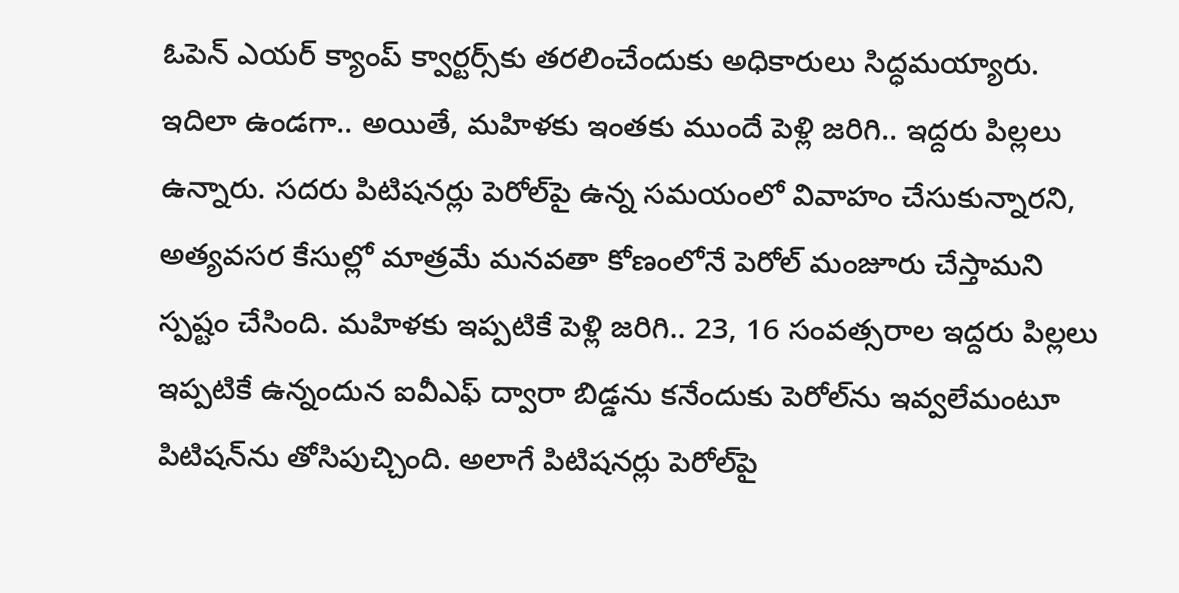ఓపెన్‌ ఎయర్‌ క్యాంప్‌ క్వార్టర్స్‌కు తరలించేందుకు అధికారులు సిద్ధమయ్యారు. ఇదిలా ఉండగా.. అయితే, మహిళకు ఇంతకు ముందే పెళ్లి జరిగి.. ఇద్దరు పిల్లలు ఉన్నారు. సదరు పిటిషనర్లు పెరోల్‌పై ఉన్న సమయంలో వివాహం చేసుకున్నారని, అత్యవసర కేసుల్లో మాత్రమే మనవతా కోణంలోనే పెరోల్‌ మంజూరు చేస్తామని స్పష్టం చేసింది. మహిళకు ఇప్పటికే పెళ్లి జరిగి.. 23, 16 సంవత్సరాల ఇద్దరు పిల్లలు ఇప్పటికే ఉన్నందున ఐవీఎఫ్ ద్వారా బిడ్డను కనేందుకు పెరోల్‌ను ఇవ్వలేమంటూ పిటిషన్‌ను తోసిపుచ్చింది. అలాగే పిటిషనర్లు పెరోల్‌పై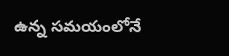ఉన్న సమయంలోనే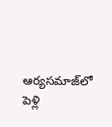ఆర్యసమాజ్‌లో పెళ్లి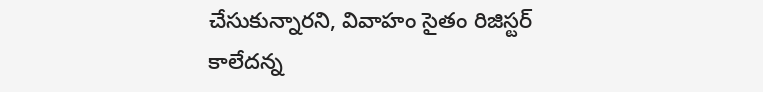చేసుకున్నారని, వివాహం సైతం రిజిస్టర్‌ కాలేదన్న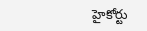హైకోర్టు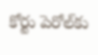కోర్టు పెరోల్‌కు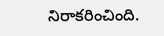నిరాకరించింది.